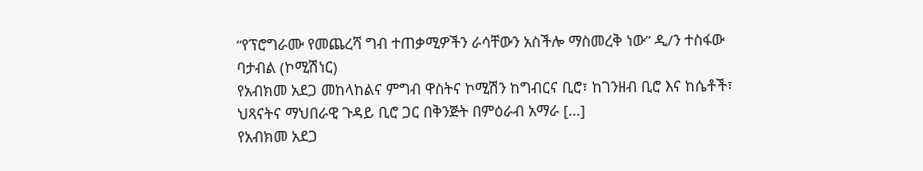“የፕሮግራሙ የመጨረሻ ግብ ተጠቃሚዎችን ራሳቸውን አስችሎ ማስመረቅ ነው” ዲ/ን ተስፋው ባታብል (ኮሚሽነር)
የአብክመ አደጋ መከላከልና ምግብ ዋስትና ኮሚሽን ከግብርና ቢሮ፣ ከገንዘብ ቢሮ እና ከሴቶች፣ ህጻናትና ማህበራዊ ጉዳይ ቢሮ ጋር በቅንጅት በምዕራብ አማራ […]
የአብክመ አደጋ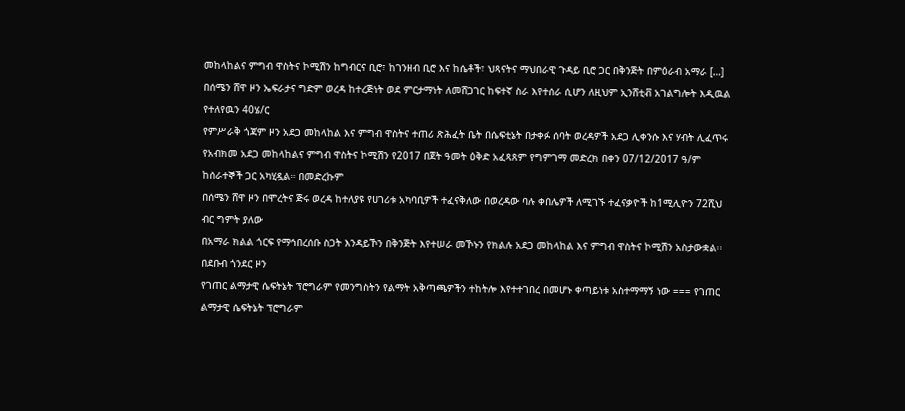መከላከልና ምግብ ዋስትና ኮሚሽን ከግብርና ቢሮ፣ ከገንዘብ ቢሮ እና ከሴቶች፣ ህጻናትና ማህበራዊ ጉዳይ ቢሮ ጋር በቅንጅት በምዕራብ አማራ […]
በሰሜን ሸዋ ዞን ኤፍራታና ግድም ወረዳ ከተረጅነት ወደ ምርታማነት ለመሸጋገር ከፍተኛ ስራ እየተሰራ ሲሆን ለዚህም ኢንሸቲቭ አገልግሎት እዲዉል የተለየዉን 40ሄ/ር
የምሥራቅ ጎጃም ዞን አደጋ መከላከል እና ምግብ ዋስትና ተጠሪ ጽሕፈት ቤት በሴፍቲኔት በታቀፉ ሰባት ወረዳዎች አደጋ ሊቀንሱ እና ሃብት ሊፈጥሩ
የአብክመ አደጋ መከላከልና ምግብ ዋስትና ኮሚሽን የ2017 በጀት ዓመት ዕቅድ አፈጻጸም የግምገማ መድረክ በቀን 07/12/2017 ዓ/ም ከሰራተኞች ጋር አካሂዷል። በመድረኩም
በሰሜን ሸዋ ዞን በሞረትና ጅሩ ወረዳ ከተለያዩ የሀገሪቱ አካባቢዎች ተፈናቅለው በወረዳው ባሉ ቀበሌዎች ለሚገኙ ተፈናቃዮች ከ1ሚሊዮን 72ሺህ ብር ግምት ያለው
በአማራ ክልል ጎርፍ የማኅበረሰቡ ስጋት እንዳይኾን በቅንጅት እየተሠራ መኾኑን የክልሉ አደጋ መከላከል እና ምግብ ዋስትና ኮሚሽን አስታውቋል፡፡ በደቡብ ጎንደር ዞን
የገጠር ልማታዊ ሴፍትኔት ፕሮግራም የመንግስትን የልማት አቅጣጫዎችን ተከትሎ እየተተገበረ በመሆኑ ቀጣይነቱ አስተማማኝ ነው === የገጠር ልማታዊ ሴፍትኔት ፕሮግራም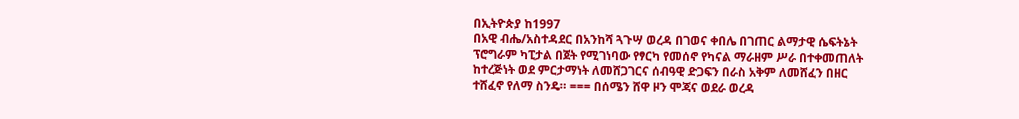በኢትዮጵያ ከ1997
በአዊ ብሔ/አስተዳደር በአንከሻ ጓጉሣ ወረዳ በገወና ቀበሌ በገጠር ልማታዊ ሴፍትኔት ፕሮግራም ካፒታል በጀት የሚገነባው የፃርካ የመሰኖ የካናል ማራዘም ሥራ በተቀመጠለት
ከተረጅነት ወደ ምርታማነት ለመሸጋገርና ሰብዓዊ ድጋፍን በራስ አቅም ለመሸፈን በዘር ተሸፈኖ የለማ ስንዴ። === በሰሜን ሸዋ ዞን ሞጃና ወደራ ወረዳ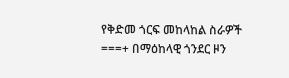የቅድመ ጎርፍ መከላከል ስራዎች ===+ በማዕከላዊ ጎንደር ዞን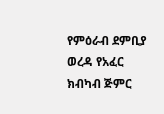የምዕራብ ደምቢያ ወረዳ የአፈር ክብካብ ጅምር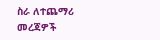ስራ ለተጨማሪ መረጃዎች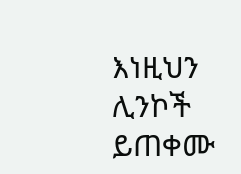እነዚህን ሊንኮች ይጠቀሙ